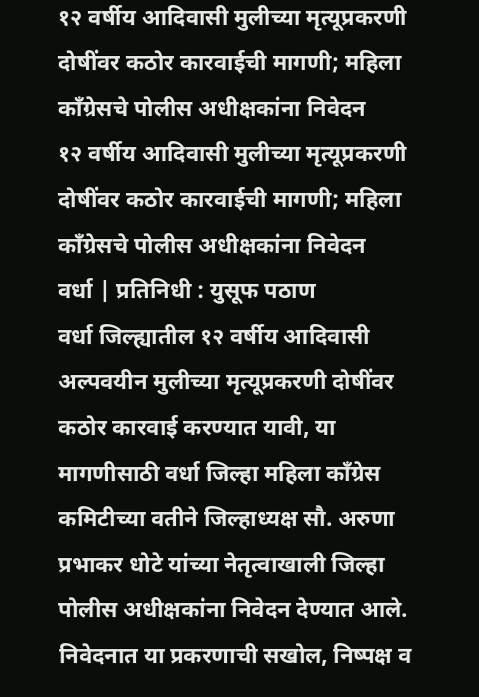१२ वर्षीय आदिवासी मुलीच्या मृत्यूप्रकरणी दोषींवर कठोर कारवाईची मागणी; महिला काँग्रेसचे पोलीस अधीक्षकांना निवेदन
१२ वर्षीय आदिवासी मुलीच्या मृत्यूप्रकरणी दोषींवर कठोर कारवाईची मागणी; महिला काँग्रेसचे पोलीस अधीक्षकांना निवेदन
वर्धा | प्रतिनिधी : युसूफ पठाण
वर्धा जिल्ह्यातील १२ वर्षीय आदिवासी अल्पवयीन मुलीच्या मृत्यूप्रकरणी दोषींवर कठोर कारवाई करण्यात यावी, या मागणीसाठी वर्धा जिल्हा महिला काँग्रेस कमिटीच्या वतीने जिल्हाध्यक्ष सौ. अरुणा प्रभाकर धोटे यांच्या नेतृत्वाखाली जिल्हा पोलीस अधीक्षकांना निवेदन देण्यात आले.
निवेदनात या प्रकरणाची सखोल, निष्पक्ष व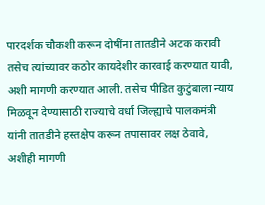पारदर्शक चौकशी करून दोषींना तातडीने अटक करावी तसेच त्यांच्यावर कठोर कायदेशीर कारवाई करण्यात यावी, अशी मागणी करण्यात आली. तसेच पीडित कुटुंबाला न्याय मिळवून देण्यासाठी राज्याचे वर्धा जिल्ह्याचे पालकमंत्री यांनी तातडीने हस्तक्षेप करून तपासावर लक्ष ठेवावे, अशीही मागणी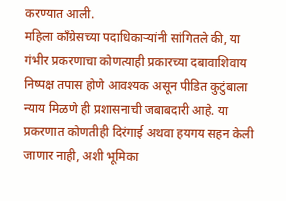करण्यात आली.
महिला काँग्रेसच्या पदाधिकाऱ्यांनी सांगितले की, या गंभीर प्रकरणाचा कोणत्याही प्रकारच्या दबावाशिवाय निष्पक्ष तपास होणे आवश्यक असून पीडित कुटुंबाला न्याय मिळणे ही प्रशासनाची जबाबदारी आहे. या प्रकरणात कोणतीही दिरंगाई अथवा हयगय सहन केली जाणार नाही, अशी भूमिका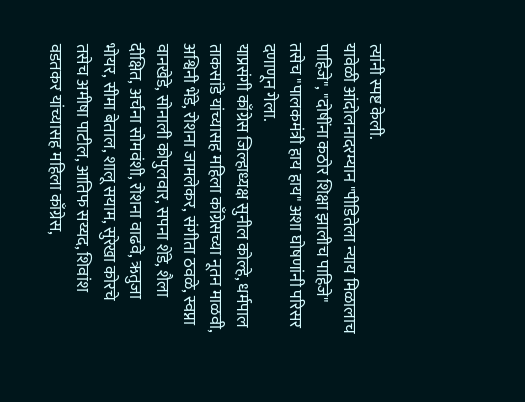त्यांनी स्पष्ट केली.
यावेळी आंदोलनादरम्यान "पीडितेला न्याय मिळालाच पाहिजे", "दोषींना कठोर शिक्षा झालीच पाहिजे" तसेच "पालकमंत्री हाय हाय" अशा घोषणांनी परिसर दणाणून गेला.
याप्रसंगी काँग्रेस जिल्हाध्यक्ष सुनील कोल्हे, धर्मपाल ताकसांडे यांच्यासह महिला काँग्रेसच्या नूतन माळवी, अश्विनी भेंडे, रोशना जामलेकर, संगीता ठवळे, स्वप्ना वानखेडे, सोनाली कोपुलवार, सपना शेंडे, शैला दीक्षित, अर्चना सोमवंशी, रोशना वाढवे, ऋतुजा भोयर, सीमा बेताल, शालू सयाम, सुरेखा कोरचे तसेच अमीषा पाटील, आतिफ सय्यद, शिवांश वडतकर यांच्यासह महिला काँग्रेस,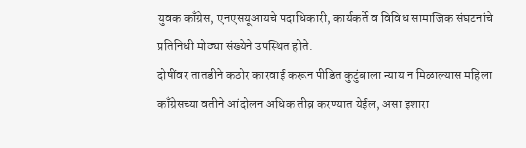युवक काँग्रेस, एनएसयूआयचे पदाधिकारी, कार्यकर्ते व विविध सामाजिक संघटनांचे प्रतिनिधी मोठ्या संख्येने उपस्थित होते.
दोषींवर तातडीने कठोर कारवाई करून पीडित कुटुंबाला न्याय न मिळाल्यास महिला काँग्रेसच्या वतीने आंदोलन अधिक तीव्र करण्यात येईल, असा इशारा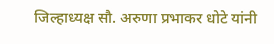जिल्हाध्यक्ष सौ. अरुणा प्रभाकर धोटे यांनी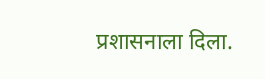प्रशासनाला दिला.